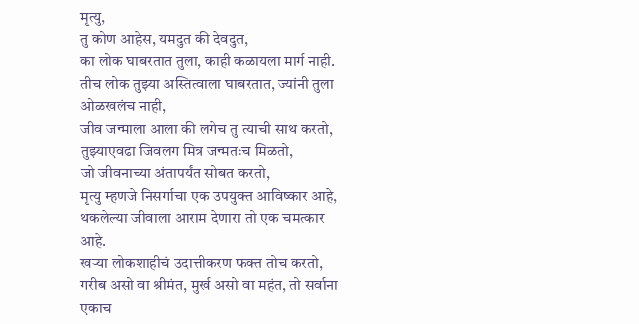मृत्यु,
तु कोण आहेस, यमदुत की देवदुत,
का लोक घाबरतात तुला, काही कळायला मार्ग नाही.
तीच लोक तुझ्या अस्तित्वाला घाबरतात, ज्यांनी तुला ओळखलंच नाही,
जीव जन्माला आला की लगेच तु त्याची साथ करतो,
तुझ्याएवढा जिवलग मित्र जन्मतःच मिळतो,
जो जीवनाच्या अंतापर्यंत सोबत करतो,
मृत्यु म्हणजे निसर्गाचा एक उपयुक्त आविष्कार आहे,
थकलेल्या जीवाला आराम देणारा तो एक चमत्कार आहे.
खऱ्या लोकशाहीचं उदात्तीकरण फक्त तोच करतो,
गरीब असो वा श्रीमंत, मुर्ख असो वा महंत, तो सर्वाना एकाच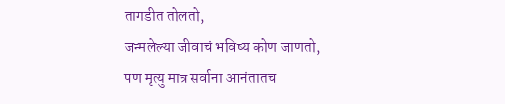तागडीत तोलतो,
जन्मलेल्या जीवाचं भविष्य कोण जाणतो,
पण मृत्यु मात्र सर्वाना आनंतातच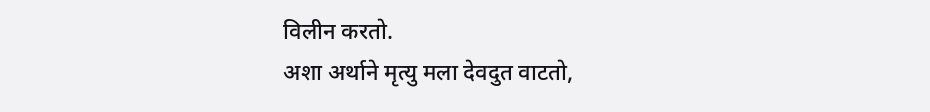विलीन करतो.
अशा अर्थाने मृत्यु मला देवदुत वाटतो,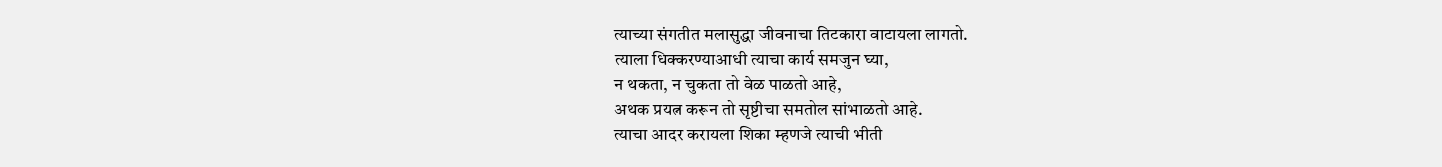त्याच्या संगतीत मलासुद्धा जीवनाचा तिटकारा वाटायला लागतो.
त्याला धिक्करण्याआधी त्याचा कार्य समजुन घ्या,
न थकता, न चुकता तो वेळ पाळतो आहे,
अथक प्रयत्न करून तो सृष्टीचा समतोल सांभाळतो आहे.
त्याचा आदर करायला शिका म्हणजे त्याची भीती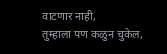वाटणार नाही,
तुम्हाला पण कळुन चुकेल,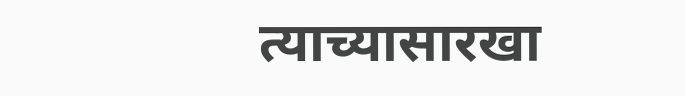त्याच्यासारखा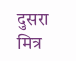दुसरा मित्र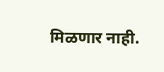मिळणार नाही.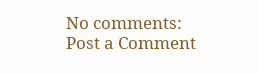No comments:
Post a Comment